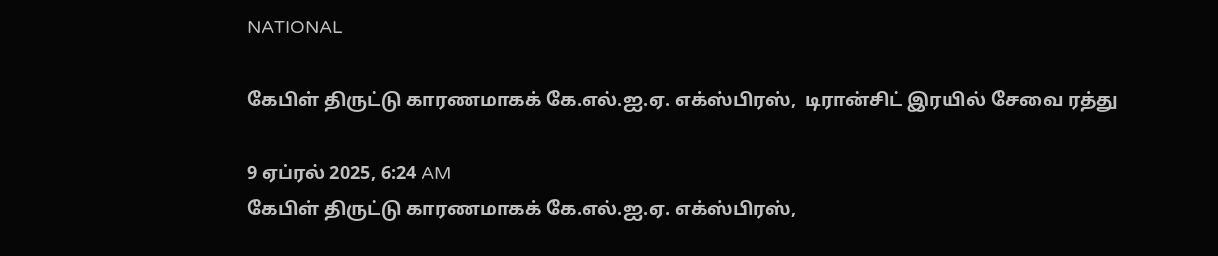NATIONAL

கேபிள் திருட்டு காரணமாகக் கே.எல்.ஐ.ஏ. எக்ஸ்பிரஸ்,  டிரான்சிட் இரயில் சேவை ரத்து

9 ஏப்ரல் 2025, 6:24 AM
கேபிள் திருட்டு காரணமாகக் கே.எல்.ஐ.ஏ. எக்ஸ்பிரஸ்,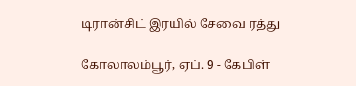டிரான்சிட் இரயில் சேவை ரத்து

கோலாலம்பூர், ஏப். 9 - கேபிள்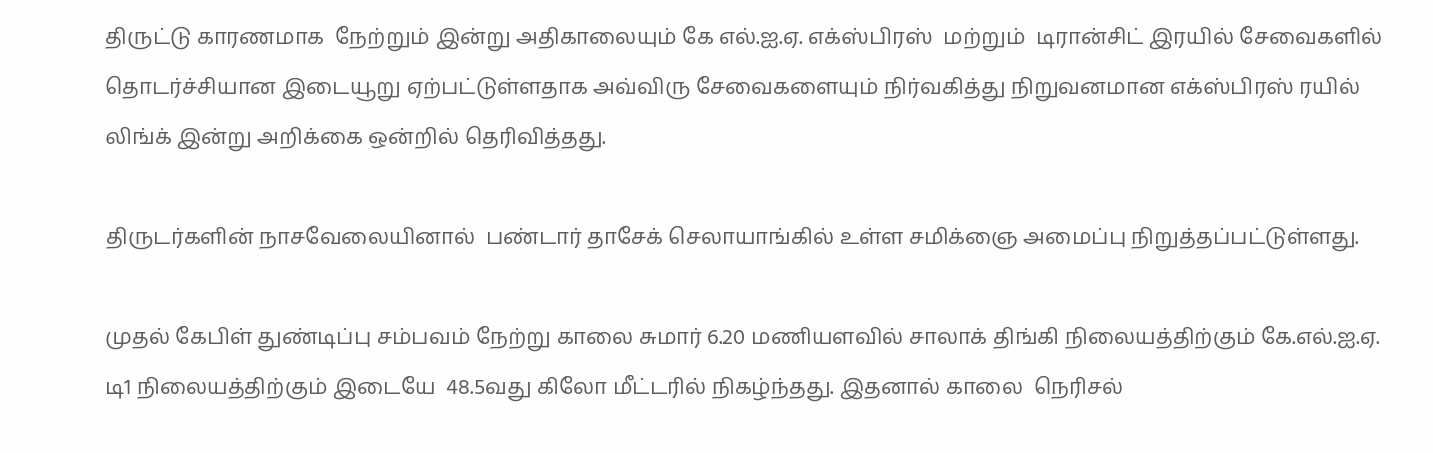திருட்டு காரணமாக  நேற்றும் இன்று அதிகாலையும் கே எல்.ஐ.ஏ. எக்ஸ்பிரஸ்  மற்றும்  டிரான்சிட் இரயில் சேவைகளில் தொடர்ச்சியான இடையூறு ஏற்பட்டுள்ளதாக அவ்விரு சேவைகளையும் நிர்வகித்து நிறுவனமான எக்ஸ்பிரஸ் ரயில் லிங்க் இன்று அறிக்கை ஒன்றில் தெரிவித்தது.

திருடர்களின் நாசவேலையினால்  பண்டார் தாசேக் செலாயாங்கில் உள்ள சமிக்ஞை அமைப்பு நிறுத்தப்பட்டுள்ளது.

முதல் கேபிள் துண்டிப்பு சம்பவம் நேற்று காலை சுமார் 6.20 மணியளவில் சாலாக் திங்கி நிலையத்திற்கும் கே.எல்.ஐ.ஏ. டி1 நிலையத்திற்கும் இடையே  48.5வது கிலோ மீட்டரில் நிகழ்ந்தது. இதனால் காலை  நெரிசல்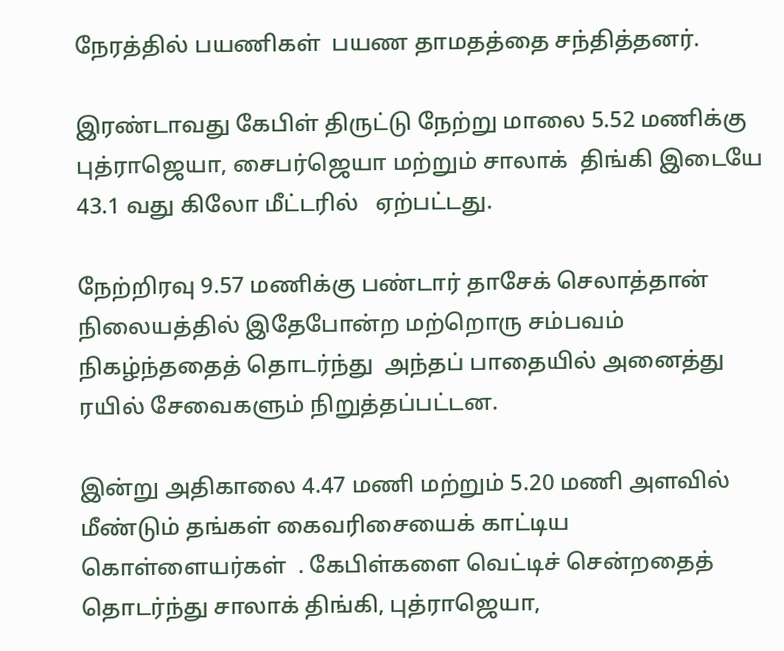நேரத்தில் பயணிகள்  பயண தாமதத்தை சந்தித்தனர்.

இரண்டாவது கேபிள் திருட்டு நேற்று மாலை 5.52 மணிக்கு புத்ராஜெயா, சைபர்ஜெயா மற்றும் சாலாக்  திங்கி இடையே 43.1 வது கிலோ மீட்டரில்   ஏற்பட்டது.

நேற்றிரவு 9.57 மணிக்கு பண்டார் தாசேக் செலாத்தான் நிலையத்தில் இதேபோன்ற மற்றொரு சம்பவம் நிகழ்ந்ததைத் தொடர்ந்து  அந்தப் பாதையில் அனைத்து ரயில் சேவைகளும் நிறுத்தப்பட்டன.

இன்று அதிகாலை 4.47 மணி மற்றும் 5.20 மணி அளவில் மீண்டும் தங்கள் கைவரிசையைக் காட்டிய  கொள்ளையர்கள்  . கேபிள்களை வெட்டிச் சென்றதைத் தொடர்ந்து சாலாக் திங்கி, புத்ராஜெயா,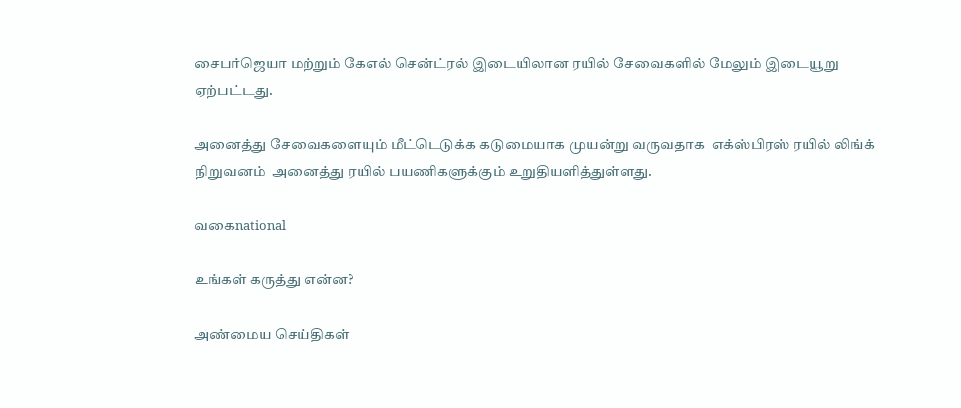சைபர்ஜெயா மற்றும் கேஎல் சென்ட்ரல் இடையிலான ரயில் சேவைகளில் மேலும் இடையூறு ஏற்பட்டது.

அனைத்து சேவைகளையும் மீட்டெடுக்க கடுமையாக முயன்று வருவதாக  எக்ஸ்பிரஸ் ரயில் லிங்க் நிறுவனம்  அனைத்து ரயில் பயணிகளுக்கும் உறுதியளித்துள்ளது.

வகைnational

உங்கள் கருத்து என்ன?

அண்மைய செய்திகள்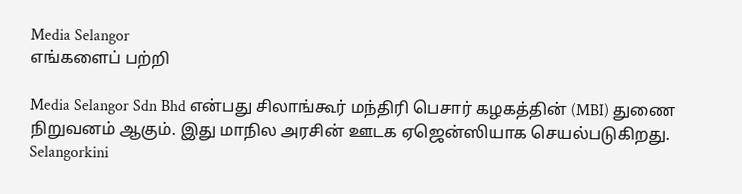Media Selangor
எங்களைப் பற்றி

Media Selangor Sdn Bhd என்பது சிலாங்கூர் மந்திரி பெசார் கழகத்தின் (MBI) துணை நிறுவனம் ஆகும். இது மாநில அரசின் ஊடக ஏஜென்ஸியாக செயல்படுகிறது. Selangorkini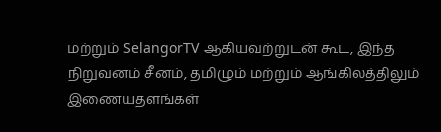மற்றும் SelangorTV ஆகியவற்றுடன் கூட, இந்த நிறுவனம் சீனம், தமிழும் மற்றும் ஆங்கிலத்திலும் இணையதளங்கள்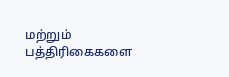மற்றும் பத்திரிகைகளை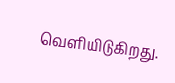வெளியிடுகிறது.